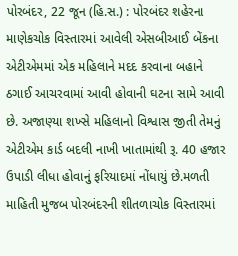પોરબંદર, 22 જૂન (હિ.સ.) : પોરબંદર શહેરના માણેકચોક વિસ્તારમાં આવેલી એસબીઆઈ બેંકના એટીએમમાં એક મહિલાને મદદ કરવાના બહાને ઠગાઈ આચરવામાં આવી હોવાની ઘટના સામે આવી છે. અજાણ્યા શખ્સે મહિલાનો વિશ્વાસ જીતી તેમનું એટીએમ કાર્ડ બદલી નાખી ખાતામાંથી રૂ. 40 હજાર ઉપાડી લીધા હોવાનું ફરિયાદમાં નોંધાયું છે.મળતી માહિતી મુજબ પોરબંદરની શીતળાચોક વિસ્તારમાં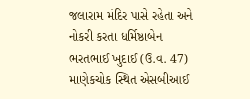જલારામ મંદિર પાસે રહેતા અને નોકરી કરતા ધર્મિષ્ઠાબેન ભરતભાઈ ખુદાઈ (ઉ.વ. 47) માણેકચોક સ્થિત એસબીઆઈ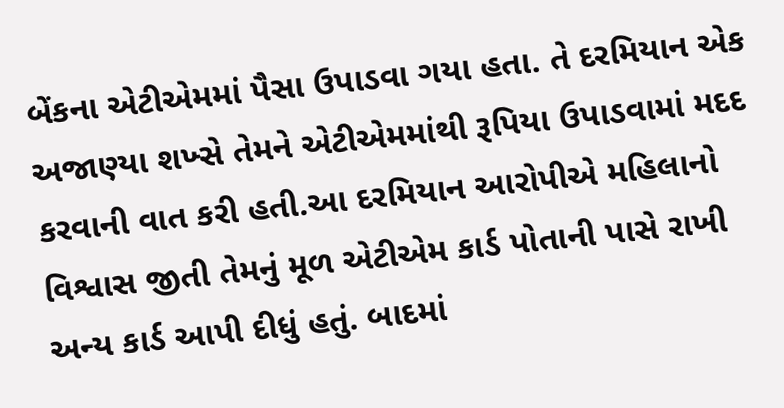બેંકના એટીએમમાં પૈસા ઉપાડવા ગયા હતા. તે દરમિયાન એક અજાણ્યા શખ્સે તેમને એટીએમમાંથી રૂપિયા ઉપાડવામાં મદદ કરવાની વાત કરી હતી.આ દરમિયાન આરોપીએ મહિલાનો વિશ્વાસ જીતી તેમનું મૂળ એટીએમ કાર્ડ પોતાની પાસે રાખી અન્ય કાર્ડ આપી દીધું હતું. બાદમાં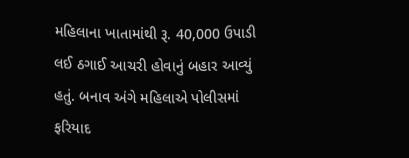મહિલાના ખાતામાંથી રૂ. 40,000 ઉપાડી લઈ ઠગાઈ આચરી હોવાનું બહાર આવ્યું હતું. બનાવ અંગે મહિલાએ પોલીસમાં ફરિયાદ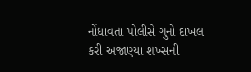નોંધાવતા પોલીસે ગુનો દાખલ કરી અજાણ્યા શખ્સની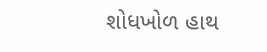શોધખોળ હાથ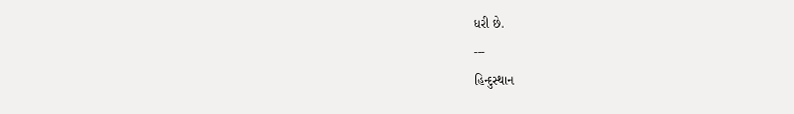ધરી છે.
---
હિન્દુસ્થાન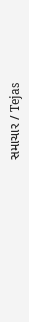સમાચાર / Tejas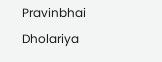Pravinbhai Dholariya